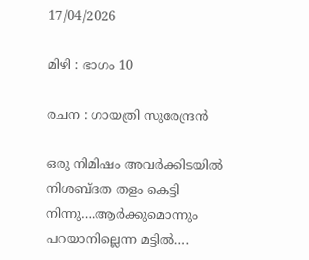17/04/2026

മിഴി : ഭാഗം 10

രചന : ഗായത്രി സുരേന്ദ്രൻ

ഒരു നിമിഷം അവർക്കിടയിൽ നിശബ്ദത തളം കെട്ടി നിന്നു….ആർക്കുമൊന്നും പറയാനില്ലെന്ന മട്ടിൽ….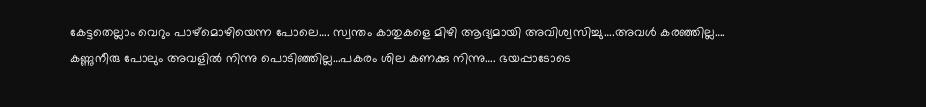കേട്ടതെല്ലാം വെറും പാഴ്മൊഴിയെന്ന പോലെ…. സ്വന്തം കാതുകളെ മിഴി ആദ്യമായി അവിശ്വസിച്ചു….അവൾ കരഞ്ഞില്ല…. കണ്ണുനീരു പോലും അവളിൽ നിന്നു പൊടിഞ്ഞില്ല…പകരം ശില കണക്കു നിന്നു…. ഭയപ്പാടോടെ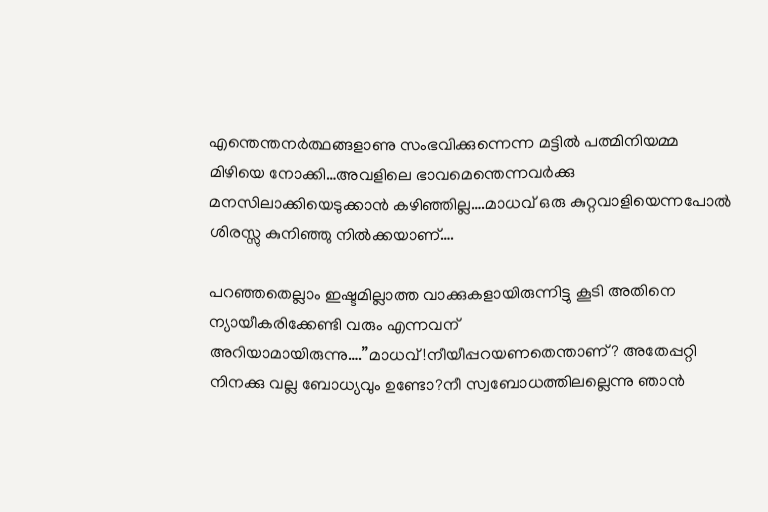എന്തെന്തനർത്ഥങ്ങളാണു സംഭവിക്കുന്നെന്ന മട്ടിൽ പത്മിനിയമ്മ മിഴിയെ നോക്കി…അവളിലെ ഭാവമെന്തെന്നവർക്കു മനസിലാക്കിയെടുക്കാൻ കഴിഞ്ഞില്ല….മാധവ് ഒരു കുറ്റവാളിയെന്നപോൽ ശിരസ്സു കുനിഞ്ഞു നിൽക്കയാണ്….

പറഞ്ഞതെല്ലാം ഇഷ്ടമില്ലാത്ത വാക്കുകളായിരുന്നിട്ടു കൂടി അതിനെ ന്യായീകരിക്കേണ്ടി വരും എന്നവന് അറിയാമായിരുന്നു….”മാധവ്!നീയീപ്പറയണതെന്താണ്? അതേപ്പറ്റി നിനക്കു വല്ല ബോധ്യവും ഉണ്ടോ?നീ സ്വബോധത്തിലല്ലെന്നു ഞാൻ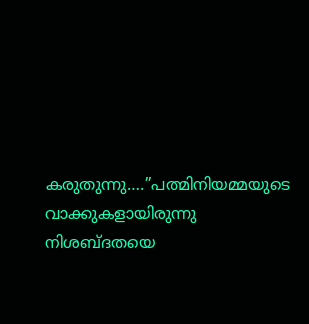കരുതുന്നു….”പത്മിനിയമ്മയുടെ വാക്കുകളായിരുന്നു നിശബ്ദതയെ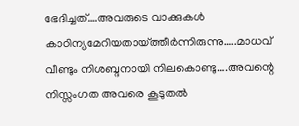ഭേദിച്ചത്….അവരുടെ വാക്കുകൾ കാഠിന്യമേറിയതായ്ത്തീർന്നിരുന്നു…..മാധവ് വീണ്ടും നിശബ്ദനായി നിലകൊണ്ടു….അവന്റെ നിസ്സംഗത അവരെ കൂടുതൽ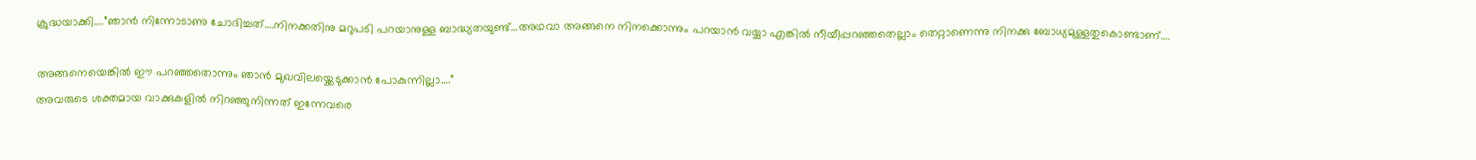ക്രുദ്ധയാക്കി….”ഞാൻ നിന്നോടാണു ചോദിച്ചത്….നിനക്കതിനു മറുപടി പറയാനുള്ള ബാദ്ധ്യതയുണ്ട്…അഥവാ അങ്ങനെ നിനക്കൊന്നും പറയാൻ വയ്യാ എങ്കിൽ നീയീപ്പറഞ്ഞതെല്ലാം തെറ്റാണെന്നു നിനക്കു ബോധ്യമുള്ളതുകൊണ്ടാണ്….

അങ്ങനെയെങ്കിൽ ഈ പറഞ്ഞതൊന്നും ഞാൻ മുഖവിലയ്ക്കെടുക്കാൻ പോകുന്നില്ലാ….”
അവരുടെ ശക്തമായ വാക്കുകളിൽ നിറഞ്ഞുനിന്നത് ഇന്നേവരെ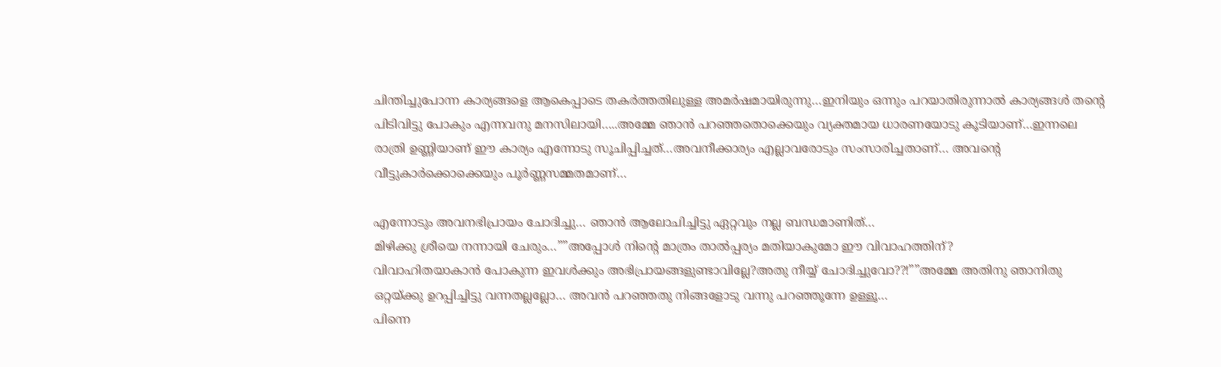ചിന്തിച്ചുപോന്ന കാര്യങ്ങളെ ആകെപ്പാടെ തകർത്തതിലുള്ള അമർഷമായിരുന്നു…ഇനിയും ഒന്നും പറയാതിരുന്നാൽ കാര്യങ്ങൾ തന്റെ പിടിവിട്ടു പോകും എന്നവനു മനസിലായി…..അമ്മേ ഞാൻ പറഞ്ഞതൊക്കെയും വ്യക്തമായ ധാരണയോടു കൂടിയാണ്…ഇന്നലെ രാത്രി ഉണ്ണിയാണ് ഈ കാര്യം എന്നോടു സൂചിപ്പിച്ചത്…അവനീക്കാര്യം എല്ലാവരോടും സംസാരിച്ചതാണ്… അവന്റെ വീട്ടുകാർക്കൊക്കെയും പൂർണ്ണസമ്മതമാണ്…

എന്നോടും അവനഭിപ്രായം ചോദിച്ചു… ഞാൻ ആലോചിച്ചിട്ടു ഏറ്റവും നല്ല ബന്ധമാണിത്…
മിഴിക്കു ശ്രീയെ നന്നായി ചേരും…””അപ്പോൾ നിന്റെ മാത്രം താൽപ്പര്യം മതിയാകുമോ ഈ വിവാഹത്തിന്?
വിവാഹിതയാകാൻ പോകുന്ന ഇവൾക്കും അഭിപ്രായങ്ങളുണ്ടാവില്ലേ?അതു നീയ്യ് ചോദിച്ചുവോ??!””അമ്മേ അതിനു ഞാനിതു ഒറ്റയ്ക്കു ഉറപ്പിച്ചിട്ടു വന്നതല്ലല്ലോ… അവൻ പറഞ്ഞതു നിങ്ങളോടു വന്നു പറഞ്ഞൂന്നേ ഉള്ളൂ…
പിന്നെ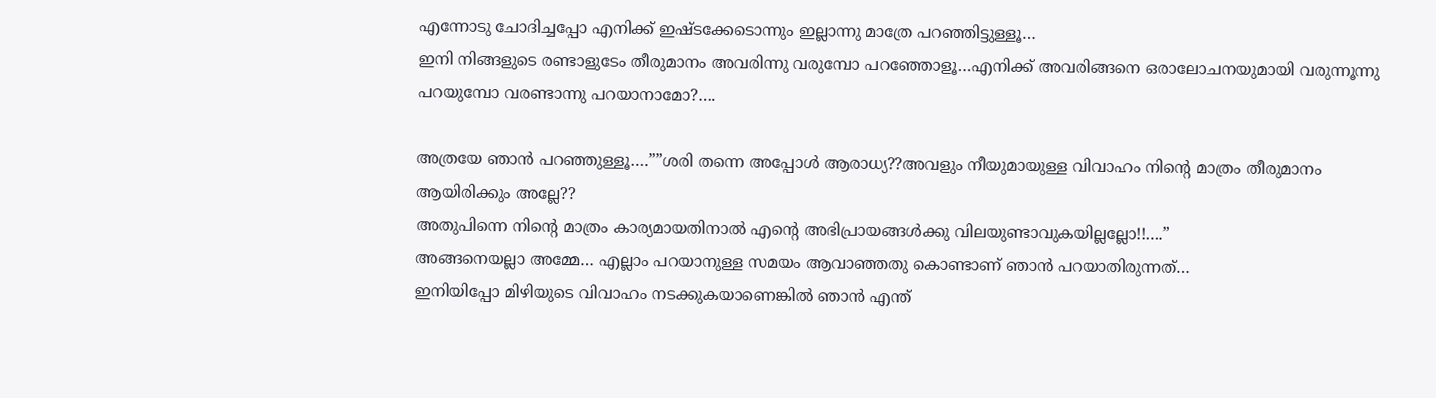എന്നോടു ചോദിച്ചപ്പോ എനിക്ക് ഇഷ്ടക്കേടൊന്നും ഇല്ലാന്നു മാത്രേ പറഞ്ഞിട്ടുള്ളൂ…
ഇനി നിങ്ങളുടെ രണ്ടാളുടേം തീരുമാനം അവരിന്നു വരുമ്പോ പറഞ്ഞോളൂ…എനിക്ക് അവരിങ്ങനെ ഒരാലോചനയുമായി വരുന്നൂന്നു പറയുമ്പോ വരണ്ടാന്നു പറയാനാമോ?….

അത്രയേ ഞാൻ പറഞ്ഞുള്ളൂ….””ശരി തന്നെ അപ്പോൾ ആരാധ്യ??അവളും നീയുമായുള്ള വിവാഹം നിന്റെ മാത്രം തീരുമാനം ആയിരിക്കും അല്ലേ??
അതുപിന്നെ നിന്റെ മാത്രം കാര്യമായതിനാൽ എന്റെ അഭിപ്രായങ്ങൾക്കു വിലയുണ്ടാവുകയില്ലല്ലോ!!….”
അങ്ങനെയല്ലാ അമ്മേ… എല്ലാം പറയാനുള്ള സമയം ആവാഞ്ഞതു കൊണ്ടാണ് ഞാൻ പറയാതിരുന്നത്…
ഇനിയിപ്പോ മിഴിയുടെ വിവാഹം നടക്കുകയാണെങ്കിൽ ഞാൻ എന്ത്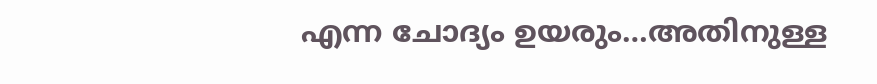എന്ന ചോദ്യം ഉയരും…അതിനുള്ള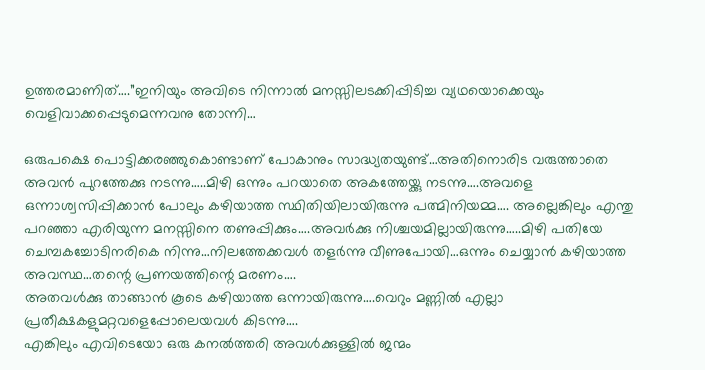ഉത്തരമാണിത്….”ഇനിയും അവിടെ നിന്നാൽ മനസ്സിലടക്കിപ്പിടിച്ച വ്യഥയൊക്കെയും വെളിവാക്കപ്പെടുമെന്നവനു തോന്നി…

ഒരുപക്ഷെ പൊട്ടിക്കരഞ്ഞുകൊണ്ടാണ് പോകാനും സാദ്ധ്യതയുണ്ട്…അതിനൊരിട വരുത്താതെ അവൻ പുറത്തേക്കു നടന്നു…..മിഴി ഒന്നും പറയാതെ അകത്തേയ്ക്കു നടന്നു….അവളെ ഒന്നാശ്വസിപ്പിക്കാൻ പോലും കഴിയാത്ത സ്ഥിതിയിലായിരുന്നു പത്മിനിയമ്മ…. അല്ലെങ്കിലും എന്തു പറഞ്ഞാ എരിയുന്ന മനസ്സിനെ തണുപ്പിക്കും….അവർക്കു നിശ്ചയമില്ലായിരുന്നു…..മിഴി പതിയേ ചെമ്പകച്ചോടിനരികെ നിന്നു…നിലത്തേക്കവൾ തളർന്നു വീണുപോയി…ഒന്നും ചെയ്യാൻ കഴിയാത്ത അവസ്ഥ…തന്റെ പ്രണയത്തിന്റെ മരണം….
അതവൾക്കു താങ്ങാൻ കൂടെ കഴിയാത്ത ഒന്നായിരുന്നു….വെറും മണ്ണിൽ എല്ലാ പ്രതീക്ഷകളുമറ്റവളെപ്പോലെയവൾ കിടന്നു….
എങ്കിലും എവിടെയോ ഒരു കനൽത്തരി അവൾക്കുള്ളിൽ ജന്മം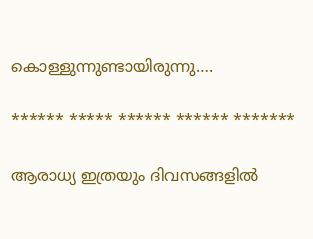കൊള്ളുന്നുണ്ടായിരുന്നു….

****** ***** ****** ****** *******

ആരാധ്യ ഇത്രയും ദിവസങ്ങളിൽ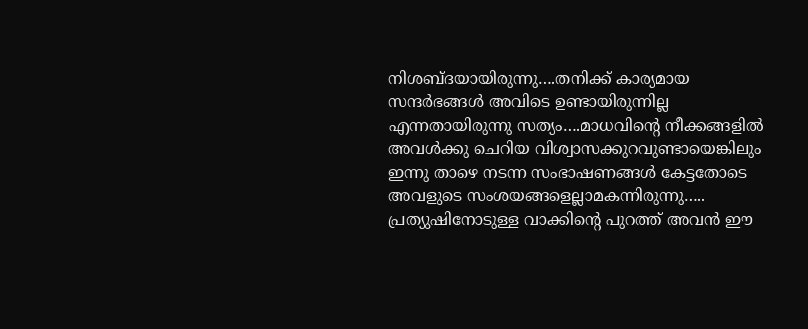നിശബ്ദയായിരുന്നു….തനിക്ക് കാര്യമായ സന്ദർഭങ്ങൾ അവിടെ ഉണ്ടായിരുന്നില്ല എന്നതായിരുന്നു സത്യം….മാധവിന്റെ നീക്കങ്ങളിൽ അവൾക്കു ചെറിയ വിശ്വാസക്കുറവുണ്ടായെങ്കിലും ഇന്നു താഴെ നടന്ന സംഭാഷണങ്ങൾ കേട്ടതോടെ അവളുടെ സംശയങ്ങളെല്ലാമകന്നിരുന്നു…..
പ്രത്യുഷിനോടുള്ള വാക്കിന്റെ പുറത്ത് അവൻ ഈ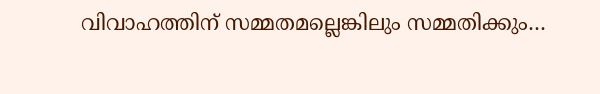വിവാഹത്തിന് സമ്മതമല്ലെങ്കിലും സമ്മതിക്കും…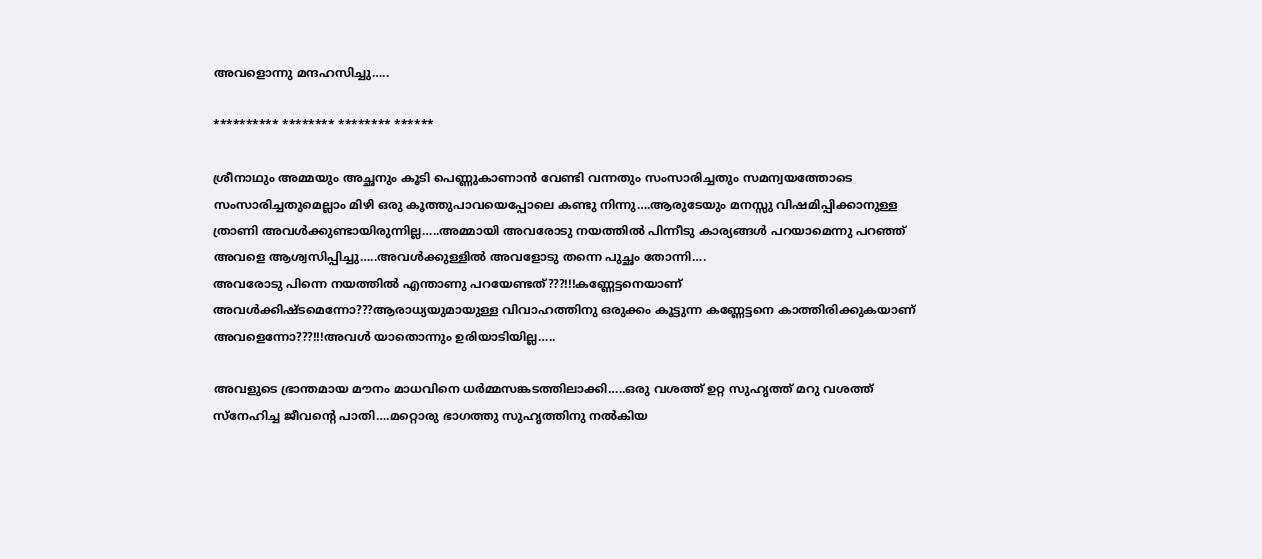അവളൊന്നു മന്ദഹസിച്ചു…..

********** ******** ******** ******

ശ്രീനാഥും അമ്മയും അച്ഛനും കൂടി പെണ്ണുകാണാൻ വേണ്ടി വന്നതും സംസാരിച്ചതും സമന്വയത്തോടെ സംസാരിച്ചതുമെല്ലാം മിഴി ഒരു കൂത്തുപാവയെപ്പോലെ കണ്ടു നിന്നു….ആരുടേയും മനസ്സു വിഷമിപ്പിക്കാനുള്ള ത്രാണി അവൾക്കുണ്ടായിരുന്നില്ല…..അമ്മായി അവരോടു നയത്തിൽ പിന്നീടു കാര്യങ്ങൾ പറയാമെന്നു പറഞ്ഞ് അവളെ ആശ്വസിപ്പിച്ചു…..അവൾക്കുള്ളിൽ അവളോടു തന്നെ പുച്ഛം തോന്നി….
അവരോടു പിന്നെ നയത്തിൽ എന്താണു പറയേണ്ടത്???!!!കണ്ണേട്ടനെയാണ് അവൾക്കിഷ്ടമെന്നോ???ആരാധ്യയുമായുള്ള വിവാഹത്തിനു ഒരുക്കം കൂട്ടുന്ന കണ്ണേട്ടനെ കാത്തിരിക്കുകയാണ് അവളെന്നോ???!!!അവൾ യാതൊന്നും ഉരിയാടിയില്ല…..

അവളുടെ ഭ്രാന്തമായ മൗനം മാധവിനെ ധർമ്മസങ്കടത്തിലാക്കി…..ഒരു വശത്ത് ഉറ്റ സുഹൃത്ത് മറു വശത്ത് സ്നേഹിച്ച ജീവന്റെ പാതി….മറ്റൊരു ഭാഗത്തു സുഹൃത്തിനു നൽകിയ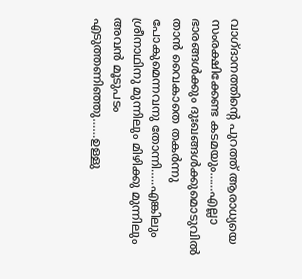വാഗ്ദാനത്തിന്റെ പുറത്ത് ആരാധ്യയെ സംരക്ഷിക്കേണ്ട കടമയും……എല്ലാ ഭാരങ്ങൾക്കും ദുഃഖങ്ങൾക്കുമൊടുവിൽ താൻ വൈകാതെ തകർന്നു പോകുമെന്നവനു തോന്നി…..എങ്കിലും ശ്രീനാഥിനു മുന്നിലും മിഴിക്കു മുന്നിലും അവൻ മൂടുപടം എടുത്തണിഞ്ഞു……ഉള്ളു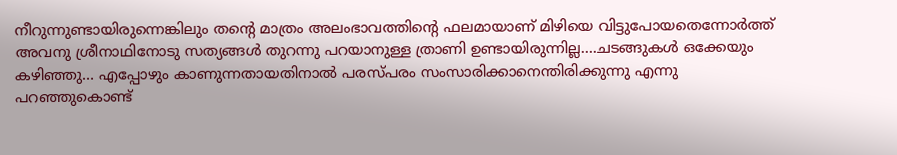നീറുന്നുണ്ടായിരുന്നെങ്കിലും തന്റെ മാത്രം അലംഭാവത്തിന്റെ ഫലമായാണ് മിഴിയെ വിട്ടുപോയതെന്നോർത്ത് അവനു ശ്രീനാഥിനോടു സത്യങ്ങൾ തുറന്നു പറയാനുള്ള ത്രാണി ഉണ്ടായിരുന്നില്ല….ചടങ്ങുകൾ ഒക്കേയും കഴിഞ്ഞു… എപ്പോഴും കാണുന്നതായതിനാൽ പരസ്പരം സംസാരിക്കാനെന്തിരിക്കുന്നു എന്നു പറഞ്ഞുകൊണ്ട്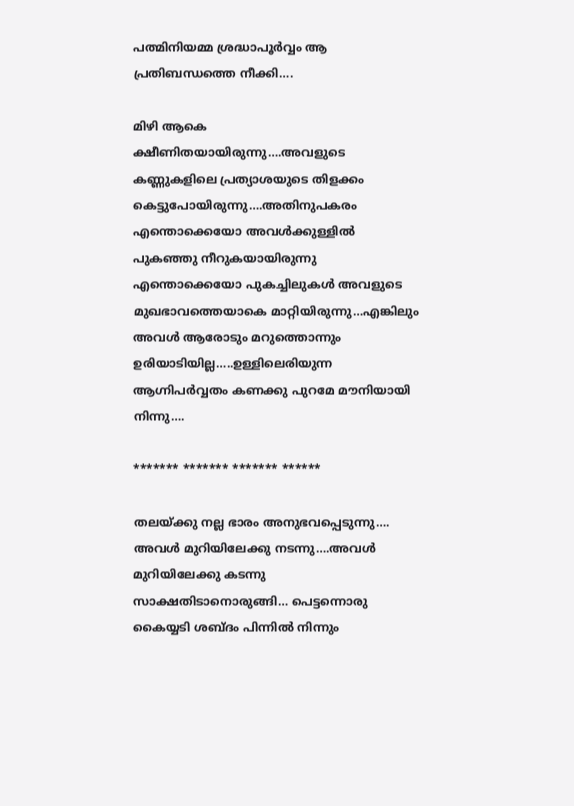പത്മിനിയമ്മ ശ്രദ്ധാപൂർവ്വം ആ പ്രതിബന്ധത്തെ നീക്കി….

മിഴി ആകെ ക്ഷീണിതയായിരുന്നു….അവളുടെ കണ്ണുകളിലെ പ്രത്യാശയുടെ തിളക്കം കെട്ടുപോയിരുന്നു….അതിനുപകരം എന്തൊക്കെയോ അവൾക്കുള്ളിൽ പുകഞ്ഞു നീറുകയായിരുന്നു
എന്തൊക്കെയോ പുകച്ചിലുകൾ അവളുടെ മുഖഭാവത്തെയാകെ മാറ്റിയിരുന്നു…എങ്കിലും അവൾ ആരോടും മറുത്തൊന്നും ഉരിയാടിയില്ല…..ഉള്ളിലെരിയുന്ന ആഗ്നിപർവ്വതം കണക്കു പുറമേ മൗനിയായി നിന്നു….

******* ******* ******* ******

തലയ്ക്കു നല്ല ഭാരം അനുഭവപ്പെടുന്നു…. അവൾ മുറിയിലേക്കു നടന്നു….അവൾ മുറിയിലേക്കു കടന്നു സാക്ഷതിടാനൊരുങ്ങി… പെട്ടന്നൊരു കൈയ്യടി ശബ്ദം പിന്നിൽ നിന്നും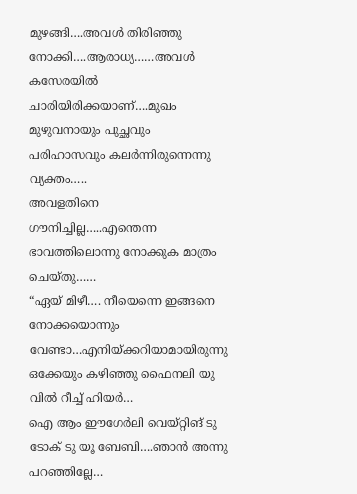മുഴങ്ങി….അവൾ തിരിഞ്ഞു നോക്കി….ആരാധ്യ……അവൾ കസേരയിൽ ചാരിയിരിക്കയാണ്….മുഖം മുഴുവനായും പുച്ഛവും പരിഹാസവും കലർന്നിരുന്നെന്നു വ്യക്തം…..
അവളതിനെ ഗൗനിച്ചില്ല…..എന്തെന്ന ഭാവത്തിലൊന്നു നോക്കുക മാത്രം ചെയ്തു……
“ഏയ് മിഴീ…. നീയെന്നെ ഇങ്ങനെ നോക്കയൊന്നും വേണ്ടാ…എനിയ്ക്കറിയാമായിരുന്നു ഒക്കേയും കഴിഞ്ഞു ഫൈനലി യു വിൽ റീച്ച് ഹിയർ…
ഐ ആം ഈഗേർലി വെയ്റ്റിങ് ടു ടോക് ടു യൂ ബേബി….ഞാൻ അന്നു പറഞ്ഞില്ലേ…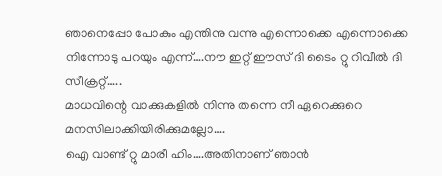ഞാനെപ്പോ പോകും എന്തിനു വന്നു എന്നൊക്കെ എന്നൊക്കെ നിന്നോടു പറയും എന്ന്….നൗ ഇറ്റ് ഈസ് ദി ടൈം റ്റു റിവീൽ ദി സീക്രറ്റ്…..
മാധവിന്റെ വാക്കുകളിൽ നിന്നു തന്നെ നീ ഏറെക്കുറെ മനസിലാക്കിയിരിക്കുമല്ലോ….
ഐ വാണ്ട് റ്റു മാരീ ഹിം….അതിനാണ് ഞാൻ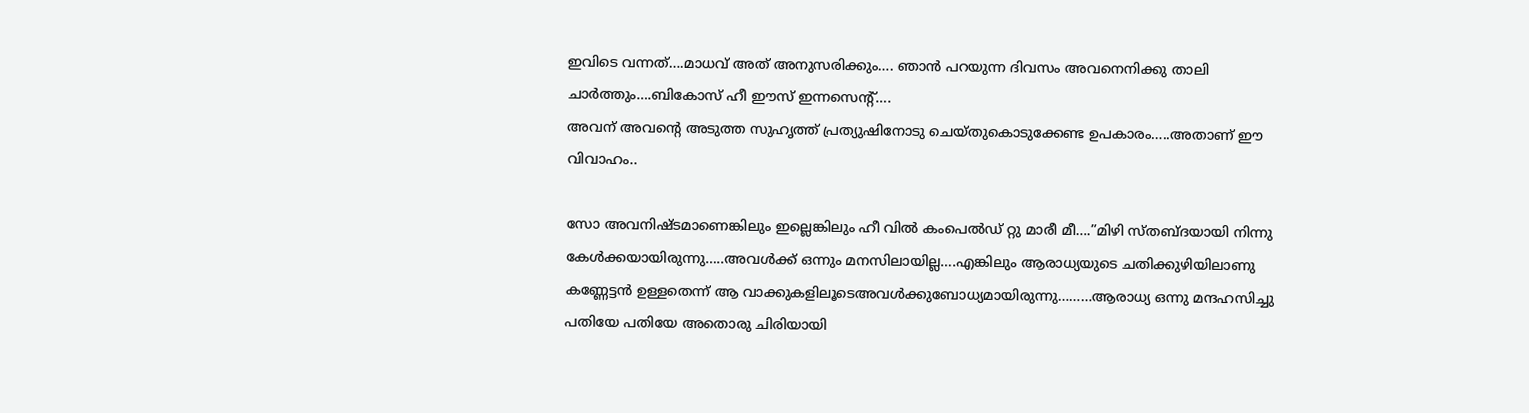ഇവിടെ വന്നത്….മാധവ് അത് അനുസരിക്കും…. ഞാൻ പറയുന്ന ദിവസം അവനെനിക്കു താലി ചാർത്തും….ബികോസ് ഹീ ഈസ് ഇന്നസെന്റ്….
അവന് അവന്റെ അടുത്ത സുഹൃത്ത് പ്രത്യുഷിനോടു ചെയ്തുകൊടുക്കേണ്ട ഉപകാരം…..അതാണ് ഈ വിവാഹം..

സോ അവനിഷ്ടമാണെങ്കിലും ഇല്ലെങ്കിലും ഹീ വിൽ കംപെൽഡ് റ്റു മാരീ മീ….”മിഴി സ്തബ്ദയായി നിന്നു കേൾക്കയായിരുന്നു…..അവൾക്ക് ഒന്നും മനസിലായില്ല….എങ്കിലും ആരാധ്യയുടെ ചതിക്കുഴിയിലാണു കണ്ണേട്ടൻ ഉള്ളതെന്ന് ആ വാക്കുകളിലൂടെഅവൾക്കുബോധ്യമായിരുന്നു………ആരാധ്യ ഒന്നു മന്ദഹസിച്ചു പതിയേ പതിയേ അതൊരു ചിരിയായി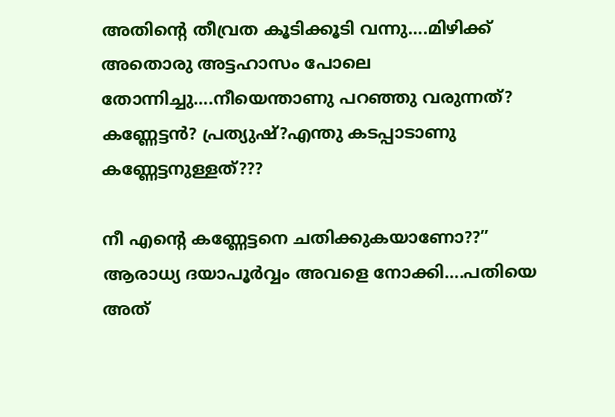അതിന്റെ തീവ്രത കൂടിക്കൂടി വന്നു….മിഴിക്ക് അതൊരു അട്ടഹാസം പോലെ തോന്നിച്ചു….നീയെന്താണു പറഞ്ഞു വരുന്നത്?
കണ്ണേട്ടൻ? പ്രത്യുഷ്?എന്തു കടപ്പാടാണു കണ്ണേട്ടനുള്ളത്???

നീ എന്റെ കണ്ണേട്ടനെ ചതിക്കുകയാണോ??”
ആരാധ്യ ദയാപൂർവ്വം അവളെ നോക്കി….പതിയെ അത്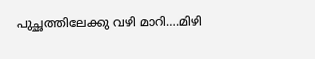പുച്ഛത്തിലേക്കു വഴി മാറി….മിഴി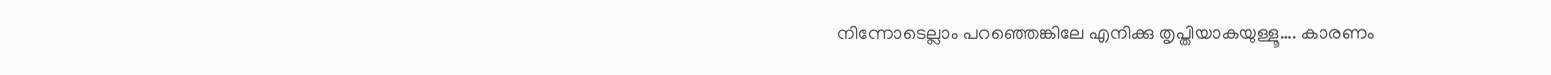നിന്നോടെല്ലാം പറഞ്ഞെങ്കിലേ എനിക്കു തൃപ്തിയാകയുള്ളൂ…. കാരണം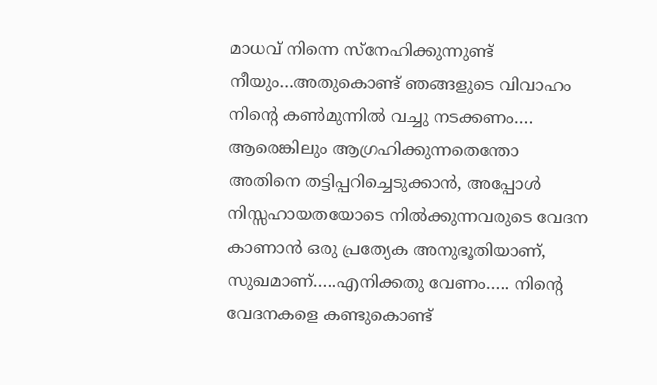മാധവ് നിന്നെ സ്നേഹിക്കുന്നുണ്ട് നീയും…അതുകൊണ്ട് ഞങ്ങളുടെ വിവാഹം നിന്റെ കൺമുന്നിൽ വച്ചു നടക്കണം….
ആരെങ്കിലും ആഗ്രഹിക്കുന്നതെന്തോ അതിനെ തട്ടിപ്പറിച്ചെടുക്കാൻ, അപ്പോൾ നിസ്സഹായതയോടെ നിൽക്കുന്നവരുടെ വേദന കാണാൻ ഒരു പ്രത്യേക അനുഭൂതിയാണ്, സുഖമാണ്…..എനിക്കതു വേണം….. നിന്റെ വേദനകളെ കണ്ടുകൊണ്ട്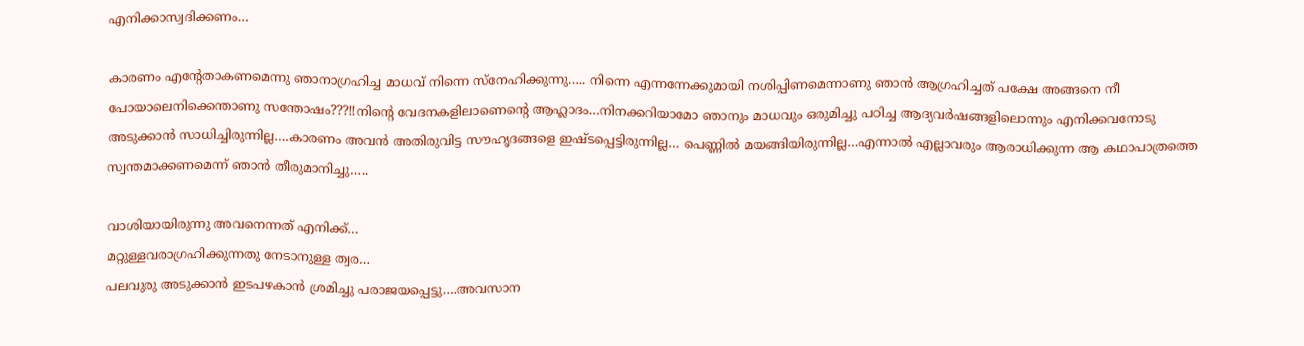എനിക്കാസ്വദിക്കണം…

കാരണം എന്റേതാകണമെന്നു ഞാനാഗ്രഹിച്ച മാധവ് നിന്നെ സ്നേഹിക്കുന്നു….. നിന്നെ എന്നന്നേക്കുമായി നശിപ്പിണമെന്നാണു ഞാൻ ആഗ്രഹിച്ചത് പക്ഷേ അങ്ങനെ നീ പോയാലെനിക്കെന്താണു സന്തോഷം???!!നിന്റെ വേദനകളിലാണെന്റെ ആഹ്ലാദം…നിനക്കറിയാമോ ഞാനും മാധവും ഒരുമിച്ചു പഠിച്ച ആദ്യവർഷങ്ങളിലൊന്നും എനിക്കവനോടു അടുക്കാൻ സാധിച്ചിരുന്നില്ല….കാരണം അവൻ അതിരുവിട്ട സൗഹൃദങ്ങളെ ഇഷ്ടപ്പെട്ടിരുന്നില്ല… പെണ്ണിൽ മയങ്ങിയിരുന്നില്ല…എന്നാൽ എല്ലാവരും ആരാധിക്കുന്ന ആ കഥാപാത്രത്തെ സ്വന്തമാക്കണമെന്ന് ഞാൻ തീരുമാനിച്ചു…..

വാശിയായിരുന്നു അവനെന്നത് എനിക്ക്…
മറ്റുള്ളവരാഗ്രഹിക്കുന്നതു നേടാനുള്ള ത്വര…
പലവുരു അടുക്കാൻ ഇടപഴകാൻ ശ്രമിച്ചു പരാജയപ്പെട്ടു….അവസാന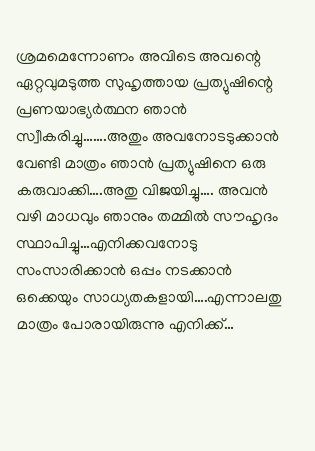ശ്രമമെന്നോണം അവിടെ അവന്റെ ഏറ്റവുമടുത്ത സുഹൃത്തായ പ്രത്യുഷിന്റെ പ്രണയാഭ്യർത്ഥന ഞാൻ സ്വീകരിച്ചു…….അതും അവനോടടുക്കാൻ വേണ്ടി മാത്രം ഞാൻ പ്രത്യുഷിനെ ഒരു കരുവാക്കി….അതു വിജയിച്ചു…. അവൻ വഴി മാധവും ഞാനും തമ്മിൽ സൗഹൃദം സ്ഥാപിച്ചു…എനിക്കവനോടു സംസാരിക്കാൻ ഒപ്പം നടക്കാൻ ഒക്കെയും സാധ്യതകളായി….എന്നാലതു മാത്രം പോരായിരുന്നു എനിക്ക്…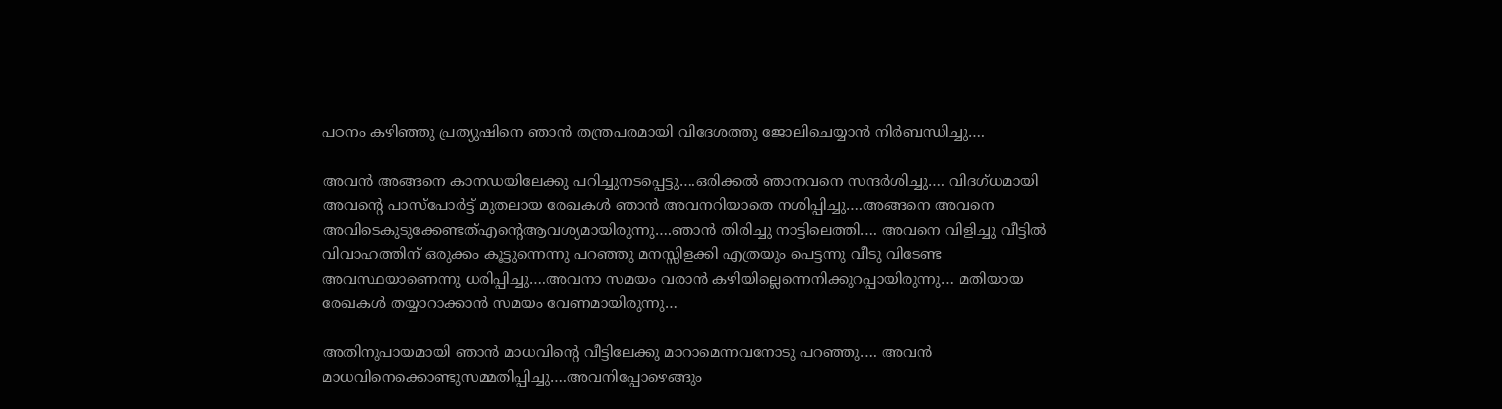പഠനം കഴിഞ്ഞു പ്രത്യുഷിനെ ഞാൻ തന്ത്രപരമായി വിദേശത്തു ജോലിചെയ്യാൻ നിർബന്ധിച്ചു….

അവൻ അങ്ങനെ കാനഡയിലേക്കു പറിച്ചുനടപ്പെട്ടു….ഒരിക്കൽ ഞാനവനെ സന്ദർശിച്ചു…. വിദഗ്ധമായി അവന്റെ പാസ്പോർട്ട് മുതലായ രേഖകൾ ഞാൻ അവനറിയാതെ നശിപ്പിച്ചു….അങ്ങനെ അവനെ അവിടെകുടുക്കേണ്ടത്എന്റെആവശ്യമായിരുന്നു….ഞാൻ തിരിച്ചു നാട്ടിലെത്തി…. അവനെ വിളിച്ചു വീട്ടിൽ വിവാഹത്തിന് ഒരുക്കം കൂട്ടുന്നെന്നു പറഞ്ഞു മനസ്സിളക്കി എത്രയും പെട്ടന്നു വീടു വിടേണ്ട അവസ്ഥയാണെന്നു ധരിപ്പിച്ചു….അവനാ സമയം വരാൻ കഴിയില്ലെന്നെനിക്കുറപ്പായിരുന്നു… മതിയായ രേഖകൾ തയ്യാറാക്കാൻ സമയം വേണമായിരുന്നു…

അതിനുപായമായി ഞാൻ മാധവിന്റെ വീട്ടിലേക്കു മാറാമെന്നവനോടു പറഞ്ഞു…. അവൻ മാധവിനെക്കൊണ്ടുസമ്മതിപ്പിച്ചു….അവനിപ്പോഴെങ്ങും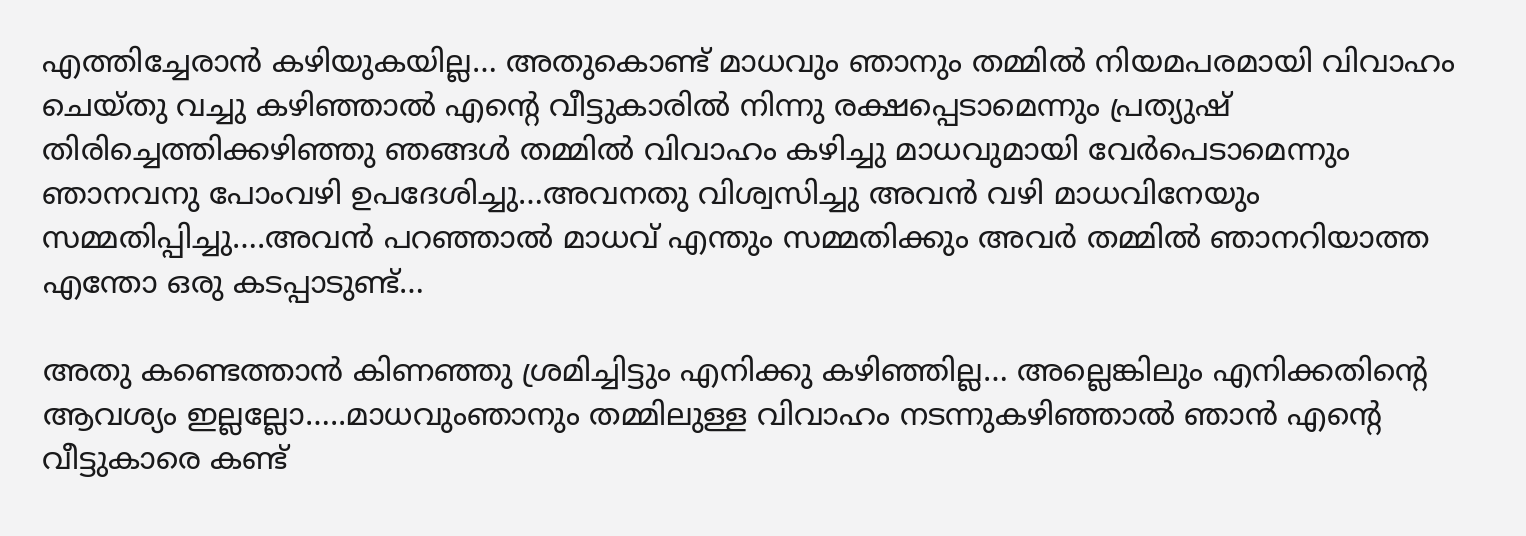എത്തിച്ചേരാൻ കഴിയുകയില്ല… അതുകൊണ്ട് മാധവും ഞാനും തമ്മിൽ നിയമപരമായി വിവാഹം ചെയ്തു വച്ചു കഴിഞ്ഞാൽ എന്റെ വീട്ടുകാരിൽ നിന്നു രക്ഷപ്പെടാമെന്നും പ്രത്യുഷ് തിരിച്ചെത്തിക്കഴിഞ്ഞു ഞങ്ങൾ തമ്മിൽ വിവാഹം കഴിച്ചു മാധവുമായി വേർപെടാമെന്നും ഞാനവനു പോംവഴി ഉപദേശിച്ചു…അവനതു വിശ്വസിച്ചു അവൻ വഴി മാധവിനേയും സമ്മതിപ്പിച്ചു….അവൻ പറഞ്ഞാൽ മാധവ് എന്തും സമ്മതിക്കും അവർ തമ്മിൽ ഞാനറിയാത്ത എന്തോ ഒരു കടപ്പാടുണ്ട്…

അതു കണ്ടെത്താൻ കിണഞ്ഞു ശ്രമിച്ചിട്ടും എനിക്കു കഴിഞ്ഞില്ല… അല്ലെങ്കിലും എനിക്കതിന്റെ ആവശ്യം ഇല്ലല്ലോ…..മാധവുംഞാനും തമ്മിലുള്ള വിവാഹം നടന്നുകഴിഞ്ഞാൽ ഞാൻ എന്റെ വീട്ടുകാരെ കണ്ട്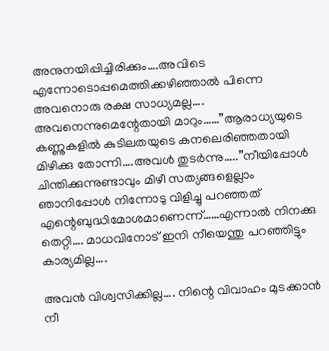അനുനയിപ്പിച്ചിരിക്കും….അവിടെ എന്നോടൊപ്പമെത്തിക്കഴിഞ്ഞാൽ പിന്നെ അവനൊരു രക്ഷ സാധ്യമല്ല…. അവനെന്നുമെന്റേതായി മാറും……”ആരാധ്യയുടെ കണ്ണുകളിൽ കുടിലതയുടെ കനലെരിഞ്ഞതായി മിഴിക്കു തോന്നി….അവൾ തുടർന്നു…..”നീയിപ്പോൾ ചിന്തിക്കുന്നുണ്ടാവും മിഴീ സത്യങ്ങളെല്ലാം ഞാനിപ്പോൾ നിന്നോടു വിളിച്ചു പറഞ്ഞത് എന്റെബുദ്ധിമോശമാണെന്ന്……എന്നാൽ നിനക്കു തെറ്റി…. മാധവിനോട് ഇനി നീയെന്തു പറഞ്ഞിട്ടും കാര്യമില്ല….

അവൻ വിശ്വസിക്കില്ല…. നിന്റെ വിവാഹം മുടക്കാൻ നീ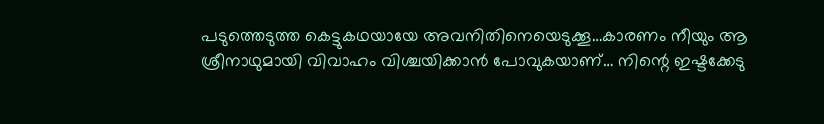പടുത്തെടുത്ത കെട്ടുകഥയായേ അവനിതിനെയെടുക്കൂ…കാരണം നീയും ആ ശ്രീനാഥുമായി വിവാഹം വിശ്ചയിക്കാൻ പോവുകയാണ്… നിന്റെ ഇഷ്ടക്കേടു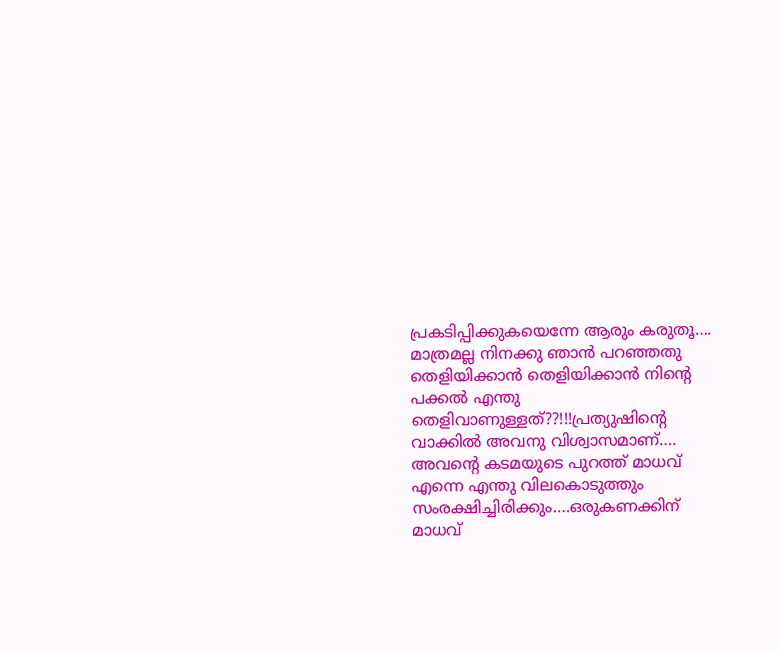പ്രകടിപ്പിക്കുകയെന്നേ ആരും കരുതൂ….
മാത്രമല്ല നിനക്കു ഞാൻ പറഞ്ഞതു തെളിയിക്കാൻ തെളിയിക്കാൻ നിന്റെ പക്കൽ എന്തു തെളിവാണുള്ളത്??!!!പ്രത്യുഷിന്റെ വാക്കിൽ അവനു വിശ്വാസമാണ്…. അവന്റെ കടമയുടെ പുറത്ത് മാധവ് എന്നെ എന്തു വിലകൊടുത്തും സംരക്ഷിച്ചിരിക്കും….ഒരുകണക്കിന് മാധവ്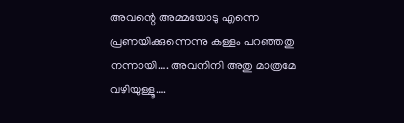അവന്റെ അമ്മയോടു എന്നെ പ്രണയിക്കുന്നെന്നു കള്ളം പറഞ്ഞതു നന്നായി…. അവനിനി അതു മാത്രമേ വഴിയുള്ളൂ….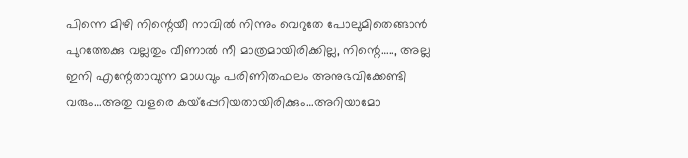പിന്നെ മിഴി നിന്റെയീ നാവിൽ നിന്നും വെറുതേ പോലുമിതെങ്ങാൻ പുറത്തേക്കു വല്ലതും വീണാൽ നീ മാത്രമായിരിക്കില്ല, നിന്റെ….., അല്ല ഇനി എന്റേതാവുന്ന മാധവും പരിണിതഫലം അനുഭവിക്കേണ്ടി വരും…അതു വളരെ കയ്പ്പേറിയതായിരിക്കും…അറിയാമോ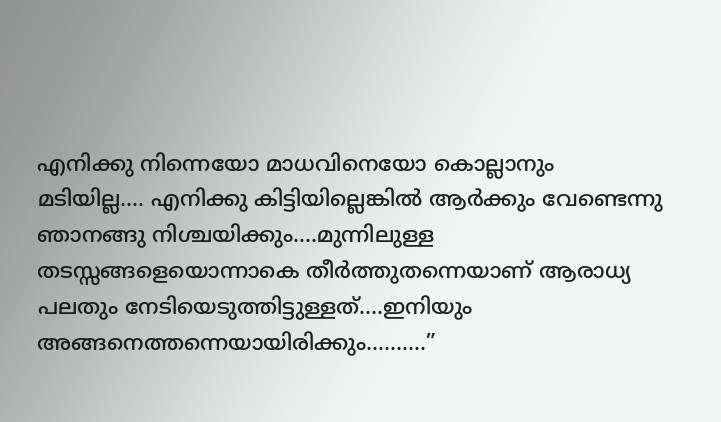എനിക്കു നിന്നെയോ മാധവിനെയോ കൊല്ലാനും മടിയില്ല…. എനിക്കു കിട്ടിയില്ലെങ്കിൽ ആർക്കും വേണ്ടെന്നു ഞാനങ്ങു നിശ്ചയിക്കും….മുന്നിലുള്ള തടസ്സങ്ങളെയൊന്നാകെ തീർത്തുതന്നെയാണ് ആരാധ്യ പലതും നേടിയെടുത്തിട്ടുള്ളത്….ഇനിയും അങ്ങനെത്തന്നെയായിരിക്കും……….”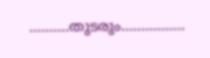……….തുടരും…………….